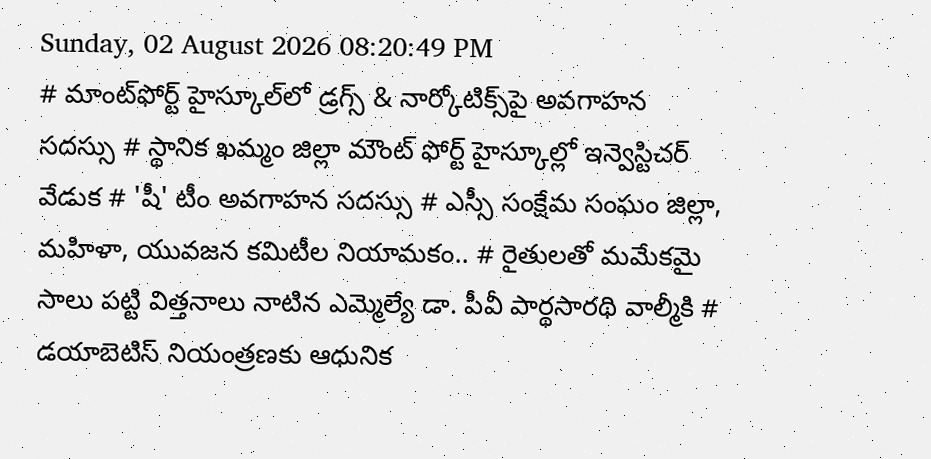Sunday, 02 August 2026 08:20:49 PM
# మాంట్‌ఫోర్ట్ హైస్కూల్‌లో డ్రగ్స్ & నార్కోటిక్స్‌పై అవగాహన సదస్సు # స్థానిక ఖమ్మం జిల్లా మౌంట్ ఫోర్ట్ హైస్కూల్లో ఇన్వెస్టిచర్ వేడుక # 'షీ' టీం అవగాహన సదస్సు # ఎస్సీ సంక్షేమ సంఘం జిల్లా, మహిళా, యువజన కమిటీల నియామకం.. # రైతులతో మమేకమై సాలు పట్టి విత్తనాలు నాటిన ఎమ్మెల్యే డా. పీవీ పార్థసారథి వాల్మీకి # డయాబెటిస్ నియంత్రణకు ఆధునిక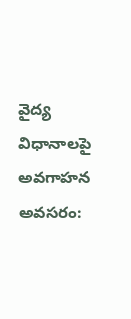వైద్య విధానాలపై అవగాహన అవసరం: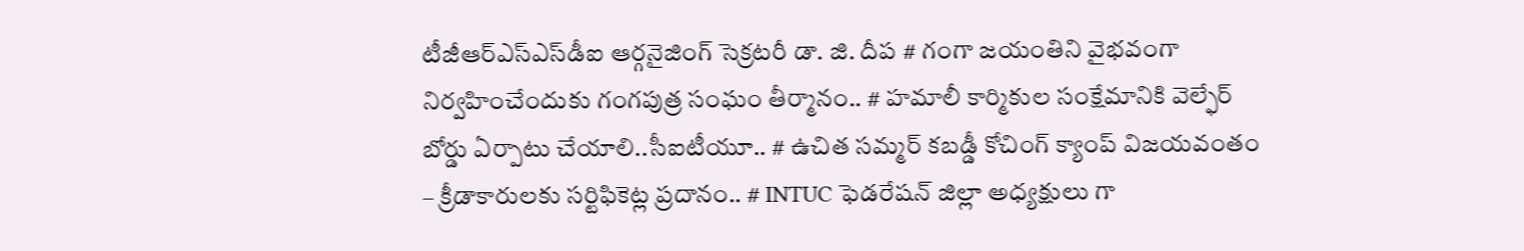టీజీఆర్‌ఎస్‌ఎస్‌డీఐ ఆర్గనైజింగ్ సెక్రటరీ డా. జి. దీప # గంగా జయంతిని వైభవంగా నిర్వహించేందుకు గంగపుత్ర సంఘం తీర్మానం.. # హమాలీ కార్మికుల సంక్షేమానికి వెల్ఫేర్ బోర్డు ఏర్పాటు చేయాలి..సీఐటీయూ.. # ఉచిత సమ్మర్ కబడ్డీ కోచింగ్ క్యాంప్ విజయవంతం – క్రీడాకారులకు సర్టిఫికెట్ల ప్రదానం.. # INTUC ఫెడరేషన్ జిల్లా అధ్యక్షులు గా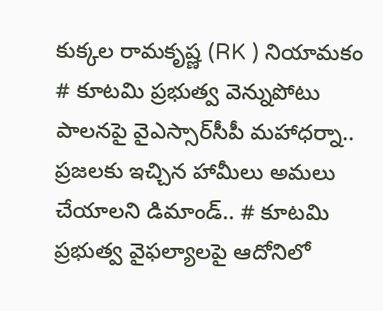కుక్కల రామకృష్ణ (RK ) నియామకం # కూటమి ప్రభుత్వ వెన్నుపోటు పాలనపై వైఎస్సార్‌సీపీ మహాధర్నా.. ప్రజలకు ఇచ్చిన హామీలు అమలు చేయాలని డిమాండ్.. # కూటమి ప్రభుత్వ వైఫల్యాలపై ఆదోనిలో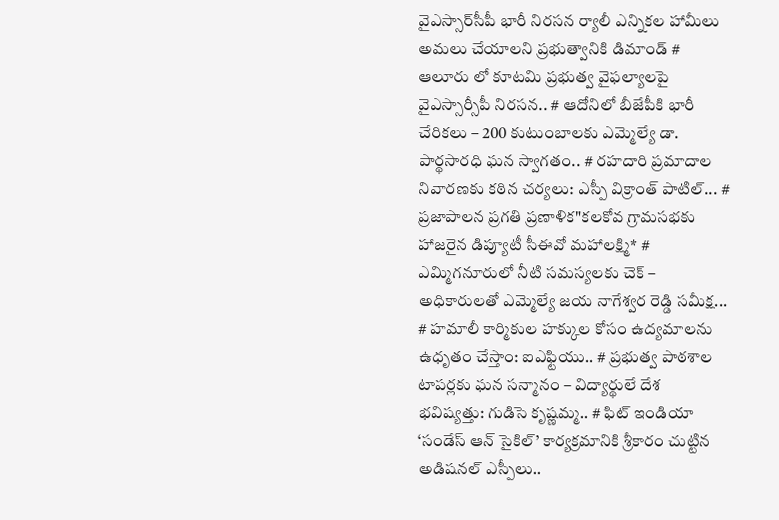వైఎస్సార్‌సీపీ భారీ నిరసన ర్యాలీ ఎన్నికల హామీలు అమలు చేయాలని ప్రభుత్వానికి డిమాండ్ # ఆలూరు లో కూటమి ప్రభుత్వ వైఫల్యాలపై వైఎస్సార్సీపీ నిరసన.. # ఆదోనిలో బీజేపీకి భారీ చేరికలు – 200 కుటుంబాలకు ఎమ్మెల్యే డా. పార్థసారధి ఘన స్వాగతం.. # రహదారి ప్రమాదాల నివారణకు కఠిన చర్యలు: ఎస్పీ విక్రాంత్ పాటిల్... # ప్రజాపాలన ప్రగతి ప్రణాళిక"కలకోవ గ్రామసభకు హాజరైన డిప్యూటీ సీఈవో మహాలక్ష్మి* # ఎమ్మిగనూరులో నీటి సమస్యలకు చెక్ – అధికారులతో ఎమ్మెల్యే జయ నాగేశ్వర రెడ్డి సమీక్ష... # హమాలీ కార్మికుల హక్కుల కోసం ఉద్యమాలను ఉధృతం చేస్తాం: ఐఎఫ్టియు.. # ప్రభుత్వ పాఠశాల టాపర్లకు ఘన సన్మానం – విద్యార్థులే దేశ భవిష్యత్తు: గుడిసె కృష్ణమ్మ.. # ఫిట్ ఇండియా ‘సండేస్ ఆన్ సైకిల్’ కార్యక్రమానికి శ్రీకారం చుట్టిన అడిషనల్ ఎస్పీలు..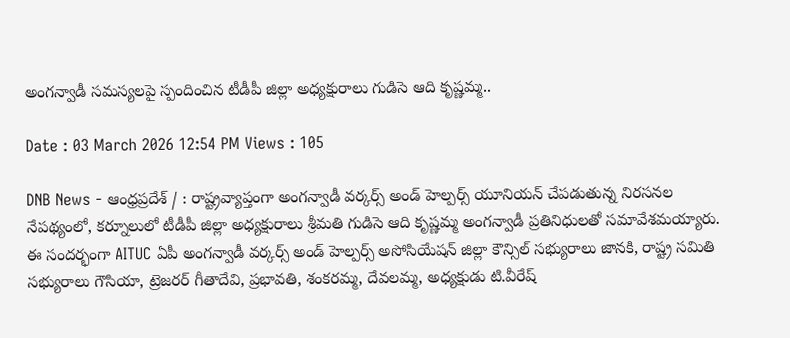అంగన్వాడీ సమస్యలపై స్పందించిన టీడీపీ జిల్లా అధ్యక్షురాలు గుడిసె ఆది కృష్ణమ్మ..

Date : 03 March 2026 12:54 PM Views : 105

DNB News - ఆంధ్రప్రదేశ్ / : రాష్ట్రవ్యాప్తంగా అంగన్వాడీ వర్కర్స్ అండ్ హెల్పర్స్ యూనియన్ చేపడుతున్న నిరసనల నేపథ్యంలో, కర్నూలులో టీడీపీ జిల్లా అధ్యక్షురాలు శ్రీమతి గుడిసె ఆది కృష్ణమ్మ అంగన్వాడీ ప్రతినిధులతో సమావేశమయ్యారు. ఈ సందర్భంగా AITUC ఏపీ అంగన్వాడీ వర్కర్స్ అండ్ హెల్పర్స్ అసోసియేషన్ జిల్లా కౌన్సిల్ సభ్యురాలు జానకి, రాష్ట్ర సమితి సభ్యురాలు గౌసియా, ట్రెజరర్ గీతాదేవి, ప్రభావతి, శంకరమ్మ, దేవలమ్మ, అధ్యక్షుడు టి.వీరేష్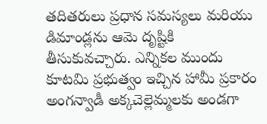తదితరులు ప్రధాన సమస్యలు మరియు డిమాండ్లను ఆమె దృష్టికి తీసుకువచ్చారు. ఎన్నికల ముందు కూటమి ప్రభుత్వం ఇచ్చిన హామీ ప్రకారం అంగన్వాడీ అక్కచెల్లెమ్మలకు అండగా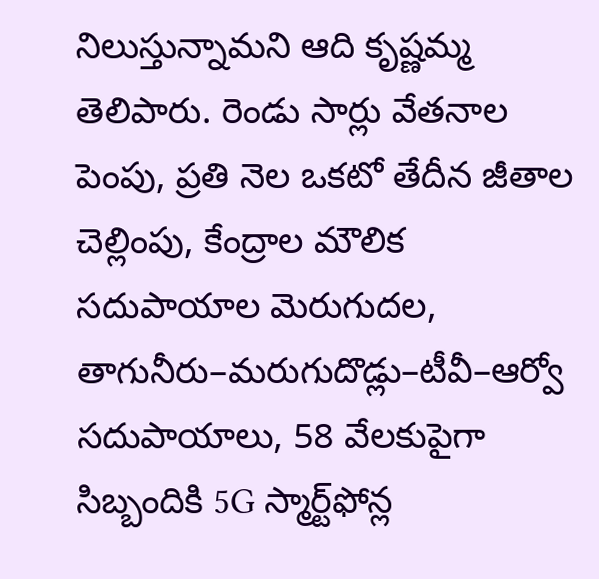నిలుస్తున్నామని ఆది కృష్ణమ్మ తెలిపారు. రెండు సార్లు వేతనాల పెంపు, ప్రతి నెల ఒకటో తేదీన జీతాల చెల్లింపు, కేంద్రాల మౌలిక సదుపాయాల మెరుగుదల, తాగునీరు–మరుగుదొడ్లు–టీవీ–ఆర్వో సదుపాయాలు, 58 వేలకుపైగా సిబ్బందికి 5G స్మార్ట్‌ఫోన్ల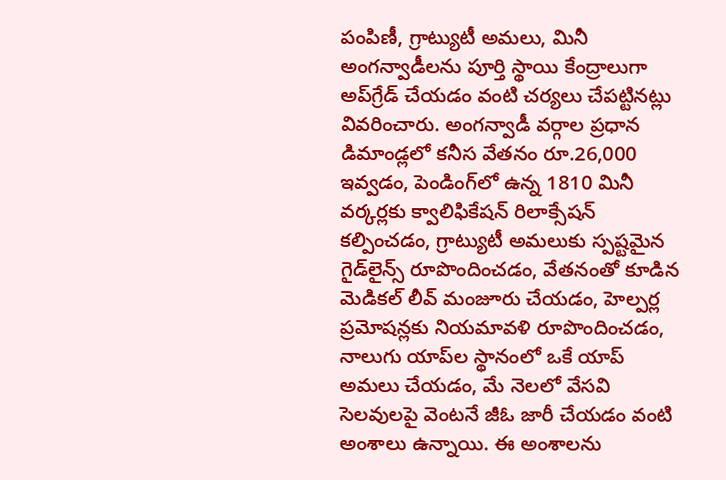పంపిణీ, గ్రాట్యుటీ అమలు, మినీ అంగన్వాడీలను పూర్తి స్థాయి కేంద్రాలుగా అప్‌గ్రేడ్ చేయడం వంటి చర్యలు చేపట్టినట్లు వివరించారు. అంగన్వాడీ వర్గాల ప్రధాన డిమాండ్లలో కనీస వేతనం రూ.26,000 ఇవ్వడం, పెండింగ్‌లో ఉన్న 1810 మినీ వర్కర్లకు క్వాలిఫికేషన్ రిలాక్సేషన్ కల్పించడం, గ్రాట్యుటీ అమలుకు స్పష్టమైన గైడ్‌లైన్స్ రూపొందించడం, వేతనంతో కూడిన మెడికల్ లీవ్ మంజూరు చేయడం, హెల్పర్ల ప్రమోషన్లకు నియమావళి రూపొందించడం, నాలుగు యాప్‌ల స్థానంలో ఒకే యాప్ అమలు చేయడం, మే నెలలో వేసవి సెలవులపై వెంటనే జీఓ జారీ చేయడం వంటి అంశాలు ఉన్నాయి. ఈ అంశాలను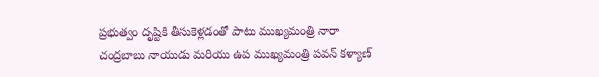ప్రభుత్వం దృష్టికి తీసుకెళ్లడంతో పాటు ముఖ్యమంత్రి నారా చంద్రబాబు నాయుడు మరియు ఉప ముఖ్యమంత్రి పవన్ కళ్యాణ్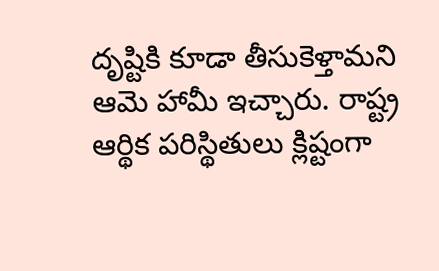దృష్టికి కూడా తీసుకెళ్తామని ఆమె హామీ ఇచ్చారు. రాష్ట్ర ఆర్థిక పరిస్థితులు క్లిష్టంగా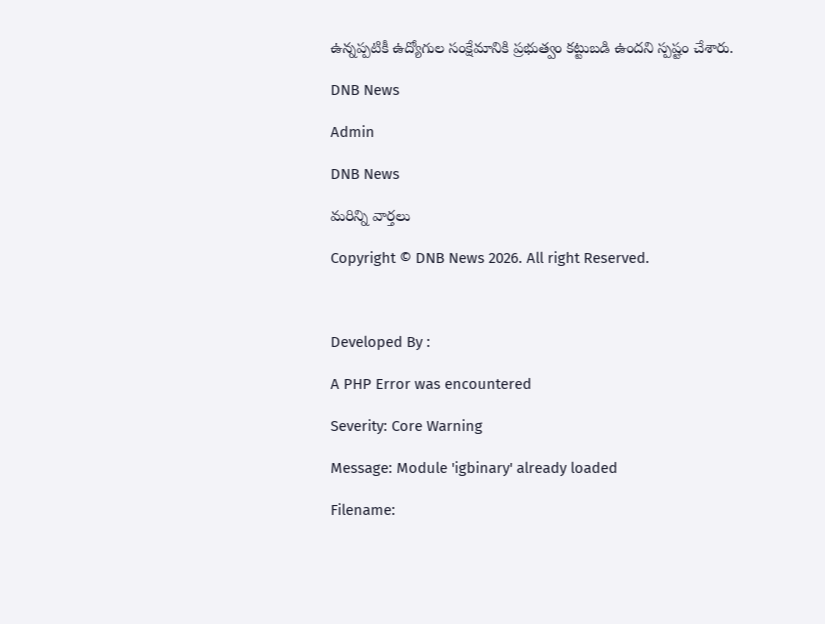ఉన్నప్పటికీ ఉద్యోగుల సంక్షేమానికి ప్రభుత్వం కట్టుబడి ఉందని స్పష్టం చేశారు.

DNB News

Admin

DNB News

మరిన్ని వార్తలు

Copyright © DNB News 2026. All right Reserved.



Developed By :

A PHP Error was encountered

Severity: Core Warning

Message: Module 'igbinary' already loaded

Filename: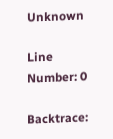Unknown

Line Number: 0

Backtrace: